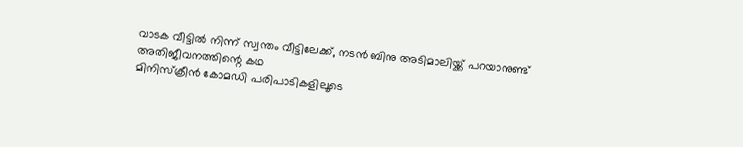വാടക വീട്ടിൽ നിന്ന് സ്വന്തം വീട്ടിലേക്ക്, നടൻ ബിനു അടിമാലിയ്ക്ക് പറയാനുണ്ട് അതിജീവനത്തിന്റെ കഥ
മിനിസ്ക്രീൻ കോമഡി പരിപാടികളിലൂടെ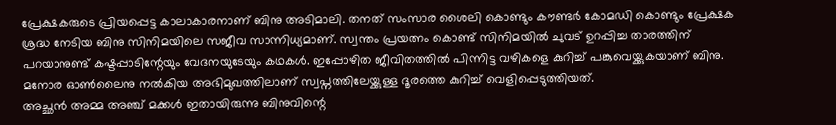പ്രേക്ഷകരുടെ പ്രിയപ്പെട്ട കാലാകാരനാണ് ബിനു അടിമാലി. തനത് സംസാര ശൈലി കൊണ്ടും കൗണ്ടർ കോമഡി കൊണ്ടും പ്രേക്ഷക ശ്രദ്ധ നേടിയ ബിനു സിനിമയിലെ സജീവ സാന്നിധ്യമാണ്. സ്വന്തം പ്രയത്നം കൊണ്ട് സിനിമയിൽ ചുവട് ഉറപ്പിച്ച താരത്തിന് പറയാനുണ്ട് കഷ്ടപ്പാടിന്റേയും വേദനയുടേയും കഥകൾ. ഇപ്പോഴിത ജീവിതത്തിൽ പിന്നിട്ട വഴികളെ കുറിച്ച് പങ്കുവെയ്ക്കുകയാണ് ബിനു. മനോര ഓൺലൈനു നൽകിയ അഭിമുഖത്തിലാണ് സ്വപ്നത്തിലേയ്ക്കുള്ള ദൂരത്തെ കുറിച്ച് വെളിപ്പെടുത്തിയത്.
അച്ഛൻ അമ്മ അഞ്ച് മക്കൾ ഇതായിരുന്നു ബിനുവിന്റെ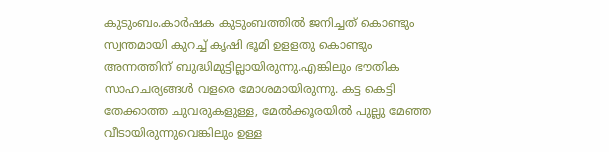കുടുംബം.കാർഷക കുടുംബത്തിൽ ജനിച്ചത് കൊണ്ടും സ്വന്തമായി കുറച്ച് കൃഷി ഭൂമി ഉളളതു കൊണ്ടും അന്നത്തിന് ബുദ്ധിമുട്ടില്ലായിരുന്നു.എങ്കിലും ഭൗതിക സാഹചര്യങ്ങൾ വളരെ മോശമായിരുന്നു. കട്ട കെട്ടി തേക്കാത്ത ചുവരുകളുള്ള, മേൽക്കൂരയിൽ പുല്ലു മേഞ്ഞ വീടായിരുന്നുവെങ്കിലും ഉള്ള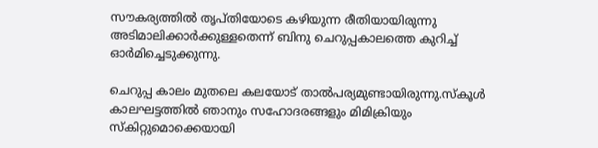സൗകര്യത്തിൽ തൃപ്തിയോടെ കഴിയുന്ന രീതിയായിരുന്നു അടിമാലിക്കാർക്കുള്ളതെന്ന് ബിനു ചെറുപ്പകാലത്തെ കുറിച്ച് ഓർമിച്ചെടുക്കുന്നു.

ചെറുപ്പ കാലം മുതലെ കലയോട് താൽപര്യമുണ്ടായിരുന്നു.സ്കൂൾ കാലഘട്ടത്തിൽ ഞാനും സഹോദരങ്ങളും മിമിക്രിയും സ്കിറ്റുമൊക്കെയായി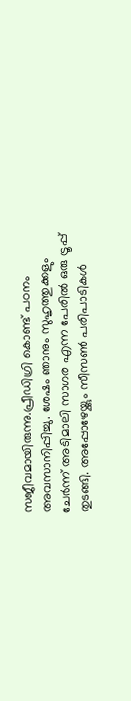സജീവമായിരുന്നു.പ്രീഡിഗ്രി കൊണ്ട് പഠനം അവസാനിപ്പിച്ചു. ശേഷം ഞാനും സുഹൃത്തുക്കളും ചേർന്ന് അടിമാലി സാഗര എന്ന പേരിൽ ഒരു ട്രൂപ്പ് തുടങ്ങി. അപ്പോഴേയ്ക്കും സീസൺ പരിപാടികൾ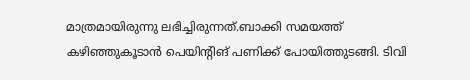മാത്രമായിരുന്നു ലഭിച്ചിരുന്നത്.ബാക്കി സമയത്ത് കഴിഞ്ഞുകൂടാൻ പെയിന്റിങ് പണിക്ക് പോയിത്തുടങ്ങി. ടിവി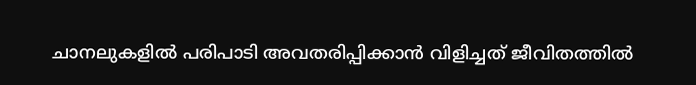ചാനലുകളിൽ പരിപാടി അവതരിപ്പിക്കാൻ വിളിച്ചത് ജീവിതത്തിൽ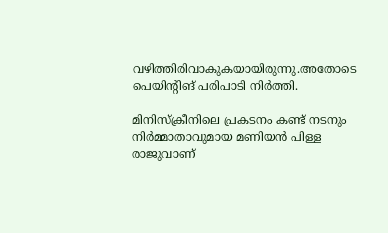വഴിത്തിരിവാകുകയായിരുന്നു.അതോടെ പെയിന്റിങ് പരിപാടി നിർത്തി.

മിനിസ്ക്രീനിലെ പ്രകടനം കണ്ട് നടനും നിർമ്മാതാവുമായ മണിയൻ പിള്ള രാജുവാണ്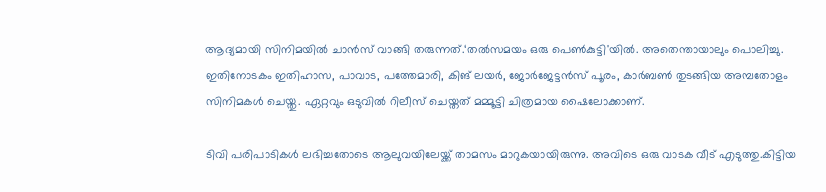ആദ്യമായി സിനിമയിൽ ചാൻസ് വാങ്ങി തരുന്നത്.‘തൽസമയം ഒരു പെൺകുട്ടി'യിൽ. അതെന്തായാലും പൊലിച്ചു. ഇതിനോടകം ഇതിഹാസ, പാവാട, പത്തേമാരി, കിങ് ലയർ, ജോർജേട്ടൻസ് പൂരം, കാർബൺ തുടങ്ങിയ അമ്പതോളം സിനിമകൾ ചെയ്തു. ഏറ്റവും ഒടുവിൽ റിലീസ് ചെയ്തത് മമ്മൂട്ടി ചിത്രമായ ഷൈലോക്കാണ്.

ടിവി പരിപാടികൾ ലഭിച്ചതോടെ ആലുവയിലേയ്ക്ക് താമസം മാറുകയായിരുന്നു. അവിടെ ഒരു വാടക വീട് എടുത്തു.കിട്ടിയ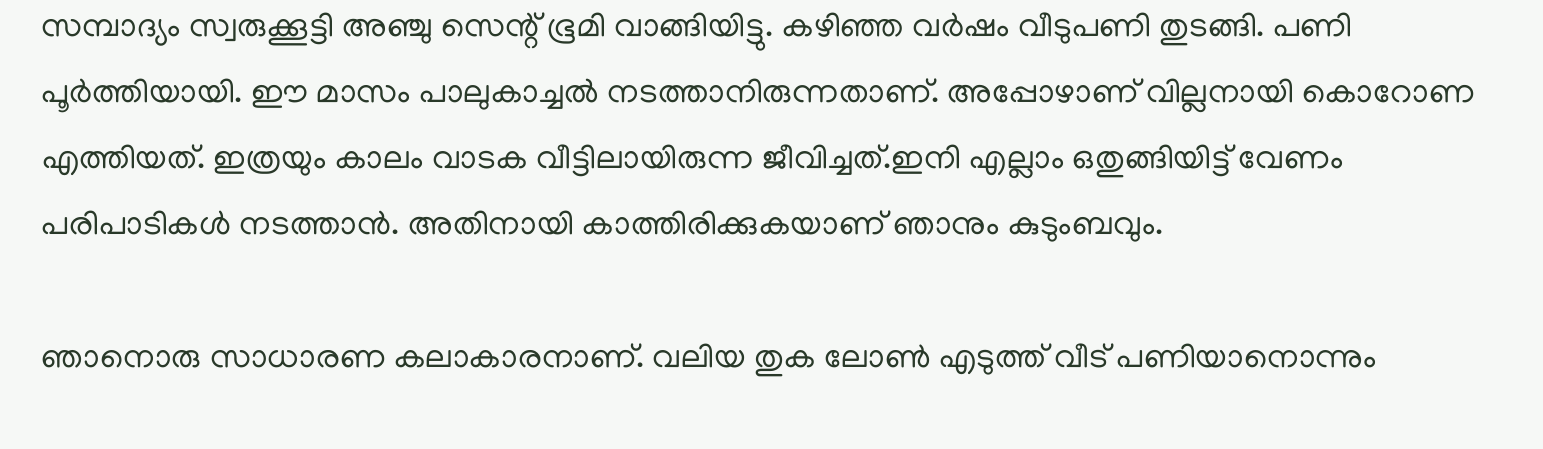സമ്പാദ്യം സ്വരുക്കൂട്ടി അഞ്ചു സെന്റ് ഭൂമി വാങ്ങിയിട്ടു. കഴിഞ്ഞ വർഷം വീടുപണി തുടങ്ങി. പണി പൂർത്തിയായി. ഈ മാസം പാലുകാച്ചൽ നടത്താനിരുന്നതാണ്. അപ്പോഴാണ് വില്ലനായി കൊറോണ എത്തിയത്. ഇത്രയും കാലം വാടക വീട്ടിലായിരുന്ന ജീവിച്ചത്.ഇനി എല്ലാം ഒതുങ്ങിയിട്ട് വേണം പരിപാടികൾ നടത്താൻ. അതിനായി കാത്തിരിക്കുകയാണ് ഞാനും കുടുംബവും.

ഞാനൊരു സാധാരണ കലാകാരനാണ്. വലിയ തുക ലോൺ എടുത്ത് വീട് പണിയാനൊന്നും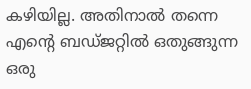കഴിയില്ല. അതിനാൽ തന്നെ എന്റെ ബഡ്ജറ്റിൽ ഒതുങ്ങുന്ന ഒരു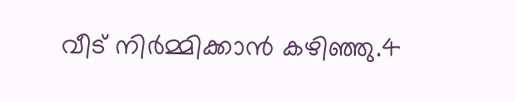വീട് നിർമ്മിക്കാൻ കഴിഞ്ഞു.4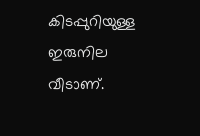കിടപ്പുറിയുള്ള ഇരുനില വീടാണ്.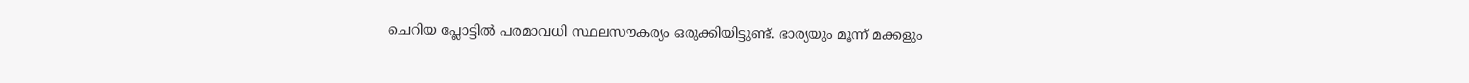ചെറിയ പ്ലോട്ടിൽ പരമാവധി സ്ഥലസൗകര്യം ഒരുക്കിയിട്ടുണ്ട്. ഭാര്യയും മൂന്ന് മക്കളും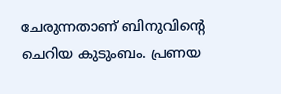ചേരുന്നതാണ് ബിനുവിന്റെ ചെറിയ കുടുംബം. പ്രണയ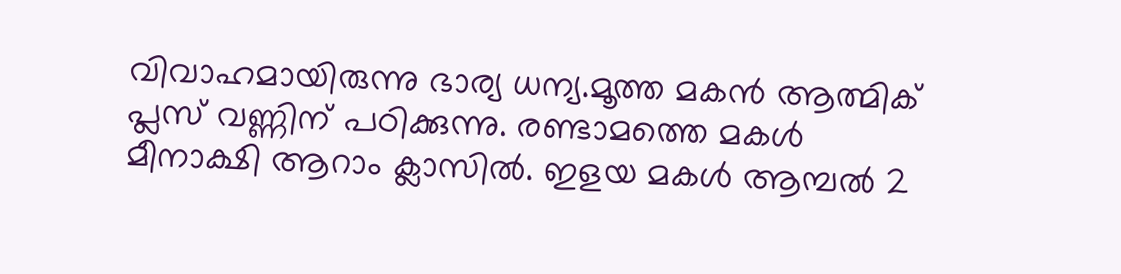വിവാഹമായിരുന്നു ഭാര്യ ധന്യ.മൂത്ത മകൻ ആത്മിക് പ്ലസ് വണ്ണിന് പഠിക്കുന്നു. രണ്ടാമത്തെ മകൾ മീനാക്ഷി ആറാം ക്ലാസിൽ. ഇളയ മകൾ ആമ്പൽ 2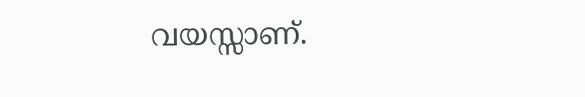വയസ്സാണ്.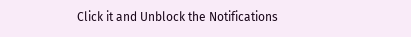Click it and Unblock the Notifications